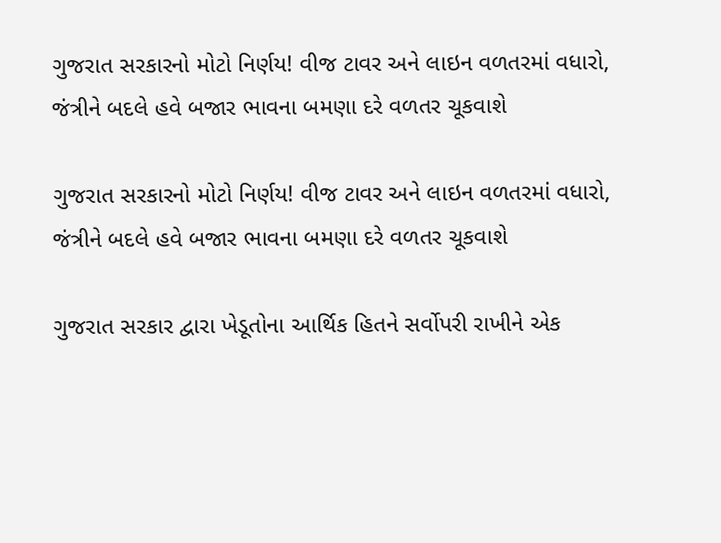ગુજરાત સરકારનો મોટો નિર્ણય! વીજ ટાવર અને લાઇન વળતરમાં વધારો, જંત્રીને બદલે હવે બજાર ભાવના બમણા દરે વળતર ચૂકવાશે

ગુજરાત સરકારનો મોટો નિર્ણય! વીજ ટાવર અને લાઇન વળતરમાં વધારો, જંત્રીને બદલે હવે બજાર ભાવના બમણા દરે વળતર ચૂકવાશે

ગુજરાત સરકાર દ્વારા ખેડૂતોના આર્થિક હિતને સર્વોપરી રાખીને એક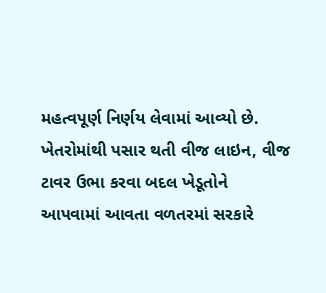મહત્વપૂર્ણ નિર્ણય લેવામાં આવ્યો છે. ખેતરોમાંથી પસાર થતી વીજ લાઇન, વીજ ટાવર ઉભા કરવા બદલ ખેડૂતોને આપવામાં આવતા વળતરમાં સરકારે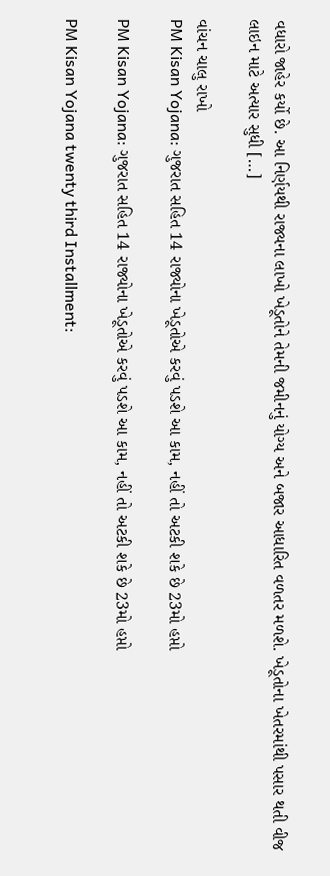વધારો જાહેર કર્યો છે. આ નિર્ણયથી રાજ્યના લાખો ખેડૂતોને તેમની જમીનનું યોગ્ય અને બજાર આધારિત વળતર મળશે. ખેડૂતોના ખેતરમાંથી પસાર થતી વીજ લાઇન માટે અત્યાર સુધી […]

વાંચન ચાલુ રાખો
PM Kisan Yojana: ગુજરાત સહિત 14 રાજ્યોના ખેડૂતોએ કરવું પડશે આ કામ, નહીં તો અટકી શકે છે 23મો હપ્તો

PM Kisan Yojana: ગુજરાત સહિત 14 રાજ્યોના ખેડૂતોએ કરવું પડશે આ કામ, નહીં તો અટકી શકે છે 23મો હપ્તો

PM Kisan Yojana twenty third Installment: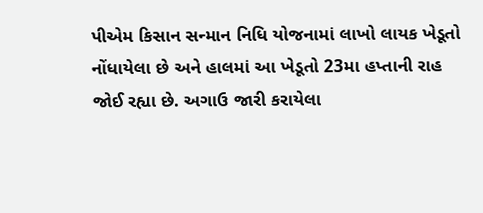પીએમ કિસાન સન્માન નિધિ યોજનામાં લાખો લાયક ખેડૂતો નોંધાયેલા છે અને હાલમાં આ ખેડૂતો 23મા હપ્તાની રાહ જોઈ રહ્યા છે. અગાઉ જારી કરાયેલા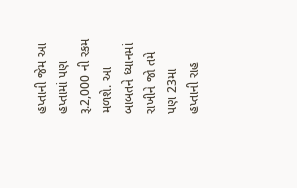હપ્તાની જેમ આ હપ્તામાં પણ રૂ.2,000 ની રકમ મળશે. આ બાબતને ધ્યાનમાં રાખીને જો તમે પણ 23મા હપ્તાની રાહ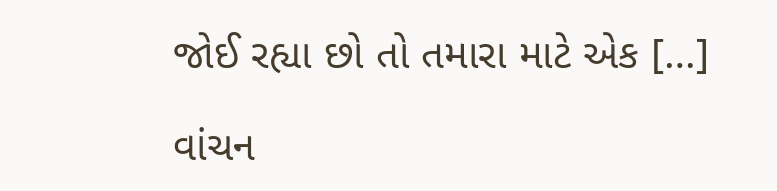જોઈ રહ્યા છો તો તમારા માટે એક […]

વાંચન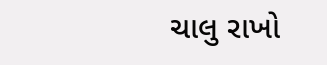ચાલુ રાખો